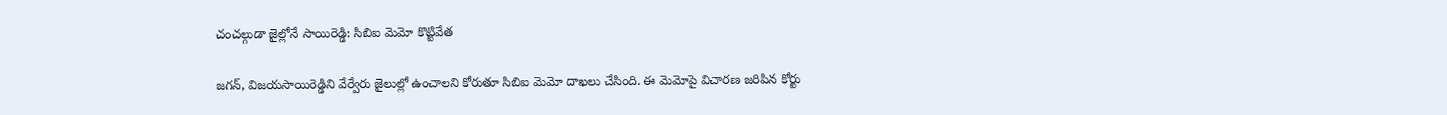చంచల్గుడా జైల్లోనే సాయిరెడ్డి: సిబిఐ మెమో కొట్టివేత

జగన్, విజయసాయిరెడ్డిని వేర్వేరు జైలుల్లో ఉంచాలని కోరుతూ సిబిఐ మెమో దాఖలు చేసింది. ఈ మెమోపై విచారణ జరిపిన కోర్టు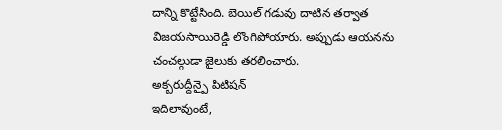దాన్ని కొట్టేసింది. బెయిల్ గడువు దాటిన తర్వాత విజయసాయిరెడ్డి లొంగిపోయారు. అప్పుడు ఆయనను చంచల్గుడా జైలుకు తరలించారు.
అక్బరుద్దీన్పై పిటిషన్
ఇదిలావుంటే,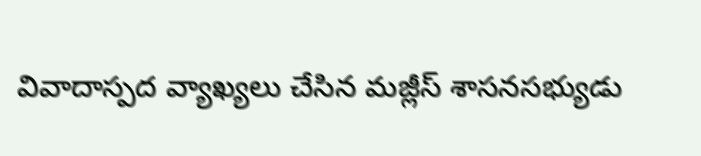వివాదాస్పద వ్యాఖ్యలు చేసిన మజ్లీస్ శాసనసభ్యుడు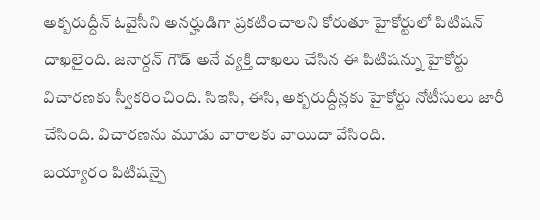అక్బరుద్దీన్ ఓవైసీని అనర్హుడిగా ప్రకటించాలని కోరుతూ హైకోర్టులో పిటిషన్ దాఖలైంది. జనార్దన్ గౌడ్ అనే వ్యక్తి దాఖలు చేసిన ఈ పిటిషన్ను హైకోర్టు విచారణకు స్వీకరించింది. సిఇసి, ఈసి, అక్బరుద్దీన్లకు హైకోర్టు నోటీసులు జారీ చేసింది. విచారణను మూడు వారాలకు వాయిదా వేసింది.
బయ్యారం పిటిషన్పై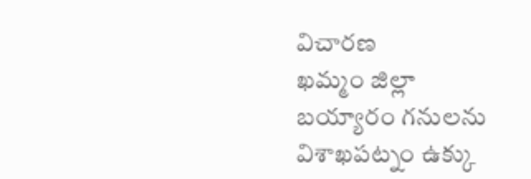విచారణ
ఖమ్మం జిల్లా బయ్యారం గనులను విశాఖపట్నం ఉక్కు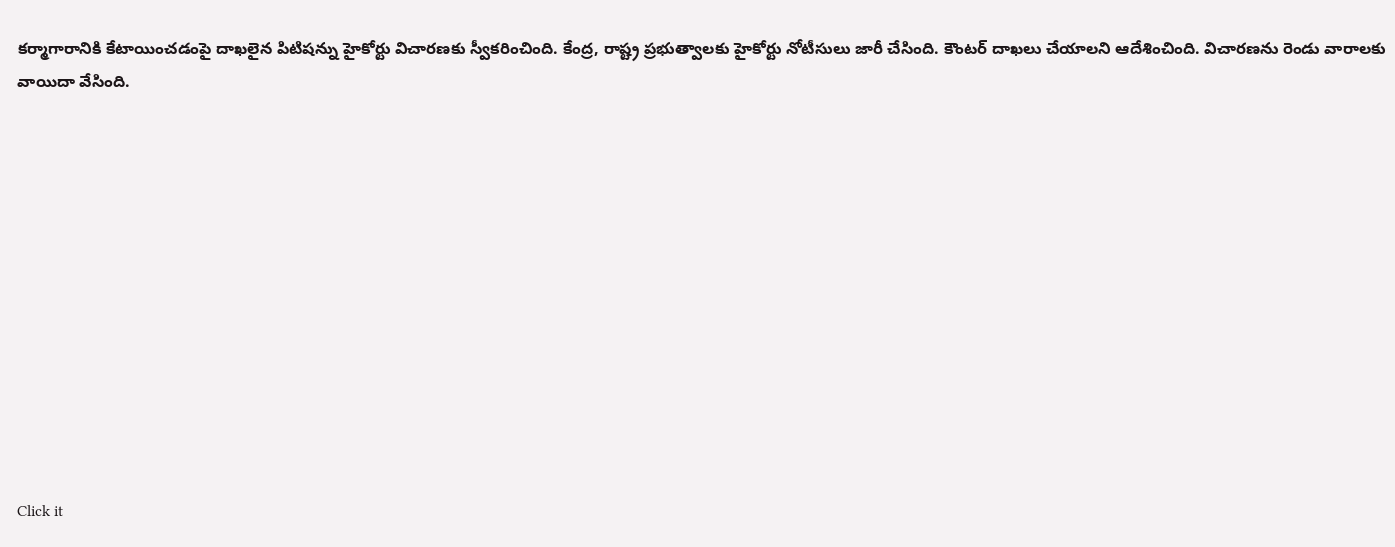కర్మాగారానికి కేటాయించడంపై దాఖలైన పిటిషన్ను హైకోర్టు విచారణకు స్వీకరించింది. కేంద్ర, రాష్ట్ర ప్రభుత్వాలకు హైకోర్టు నోటీసులు జారీ చేసింది. కౌంటర్ దాఖలు చేయాలని ఆదేశించింది. విచారణను రెండు వారాలకు వాయిదా వేసింది.












Click it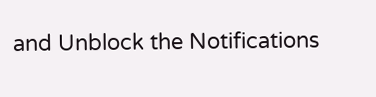and Unblock the Notifications